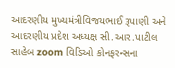આદરણીય મુખ્યમંત્રીવિજયભાઈ રૂપાણી અને આદરણીય પ્રદેશ અધ્યક્ષ સી.આર.પાટીલ સાહેબ zoom વિડિઓ કોનફરન્સના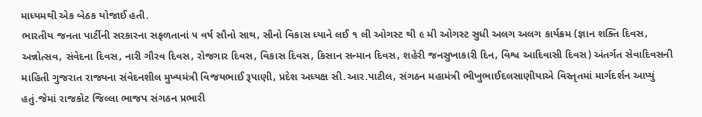માધ્યમથી એક બેઠક યોજાઈ હતી.
ભારતીય જનતા પાર્ટીની સરકારના સફળતાનાં ૫ વર્ષ સૌનો સાથ, સૌનો વિકાસ ધ્યાને લઈ ૧ લી ઓગસ્ટ થી ૯ મી ઓગસ્ટ સુધી અલગ અલગ કાર્યક્રમ (જ્ઞાન શક્તિ દિવસ, અન્નોત્સવ, સંવેદના દિવસ, નારી ગૌરવ દિવસ, રોજગાર દિવસ, વિકાસ દિવસ, કિસાન સન્માન દિવસ, શહેરી જનસુખાકારી દિન, વિશ્વ આદિવાસી દિવસ) અંતર્ગત સેવાદિવસની માહિતી ગુજરાત રાજ્યના સંવેદનશીલ મુખ્યમંત્રી વિજયભાઈ રૂપાણી, પ્રદેશ અધ્યક્ષ સી.આર.પાટીલ, સંગઠન મહામંત્રી ભીખુભાઈદલસાણીયાએ વિસ્તૃતમાં માર્ગદર્શન આપ્યું હતું.જેમાં રાજકોટ જિલ્લા ભાજપ સંગઠન પ્રભારી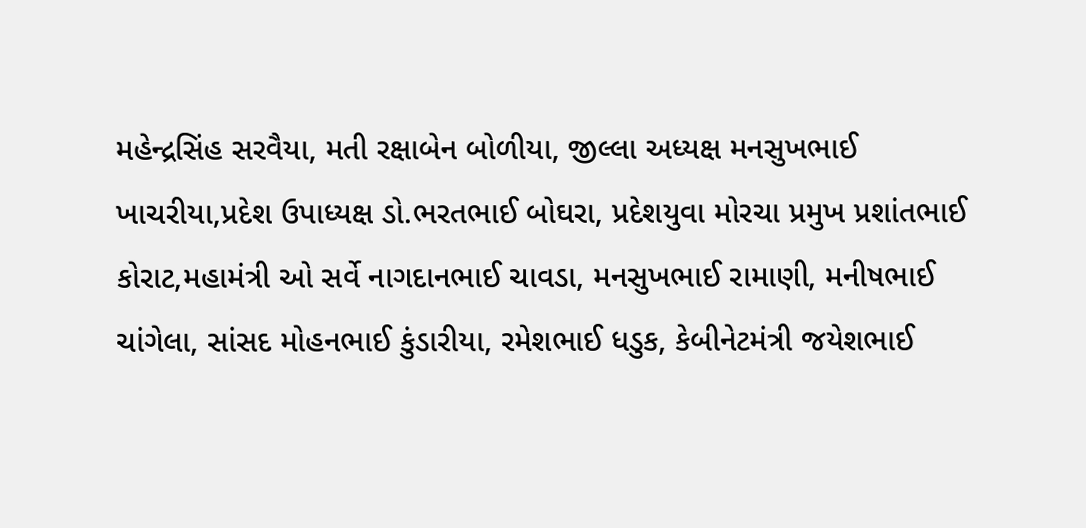મહેન્દ્રસિંહ સરવૈયા, મતી રક્ષાબેન બોળીયા, જીલ્લા અધ્યક્ષ મનસુખભાઈ ખાચરીયા,પ્રદેશ ઉપાધ્યક્ષ ડો.ભરતભાઈ બોઘરા, પ્રદેશયુવા મોરચા પ્રમુખ પ્રશાંતભાઈ કોરાટ,મહામંત્રી ઓ સર્વે નાગદાનભાઈ ચાવડા, મનસુખભાઈ રામાણી, મનીષભાઈ ચાંગેલા, સાંસદ મોહનભાઈ કુંડારીયા, રમેશભાઈ ધડુક, કેબીનેટમંત્રી જયેશભાઈ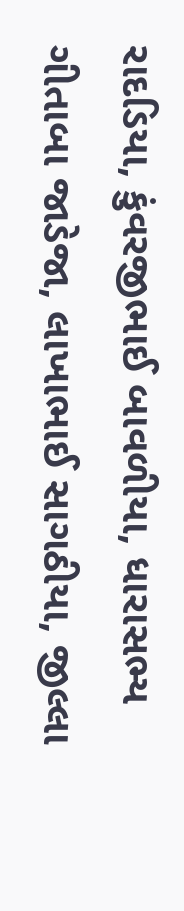રાદડિયા, કુંવરજીભાઈ બાવળીયા, ધારાસભ્ય ગીતાબા જાડેજા, લાખાભાઈ સાગઠીયા, જીલ્લા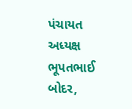પંચાયત અધ્યક્ષ ભૂપતભાઈ બોદર,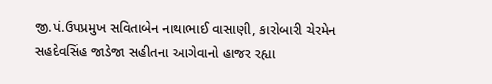જી.પં.ઉપપ્રમુખ સવિતાબેન નાથાભાઈ વાસાણી, કારોબારી ચેરમેન સહદેવસિંહ જાડેજા સહીતના આગેવાનો હાજર રહ્યા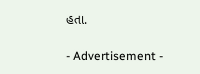હતા.

- Advertisement -